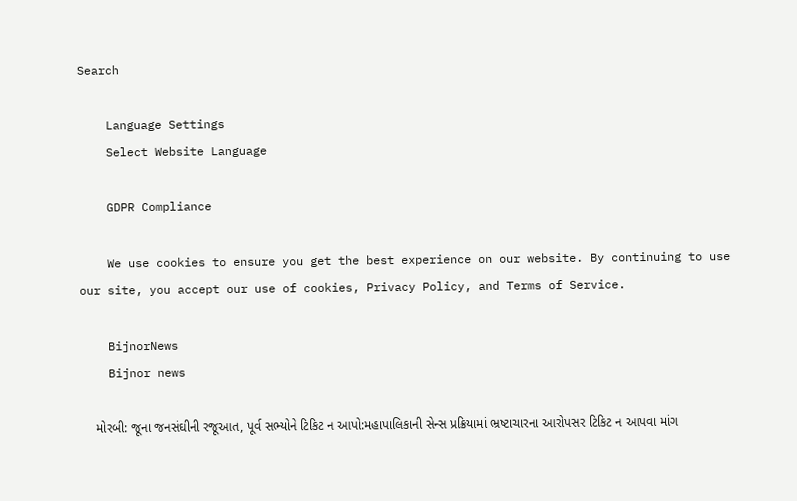Search

    Language Settings
    Select Website Language

    GDPR Compliance

    We use cookies to ensure you get the best experience on our website. By continuing to use our site, you accept our use of cookies, Privacy Policy, and Terms of Service.

    BijnorNews
    Bijnor news

    મોરબી: જૂના જનસંઘીની રજૂઆત, પૂર્વ સભ્યોને ટિકિટ ન આપો:મહાપાલિકાની સેન્સ પ્રક્રિયામાં ભ્રષ્ટાચારના આરોપસર ટિકિટ ન આપવા માંગ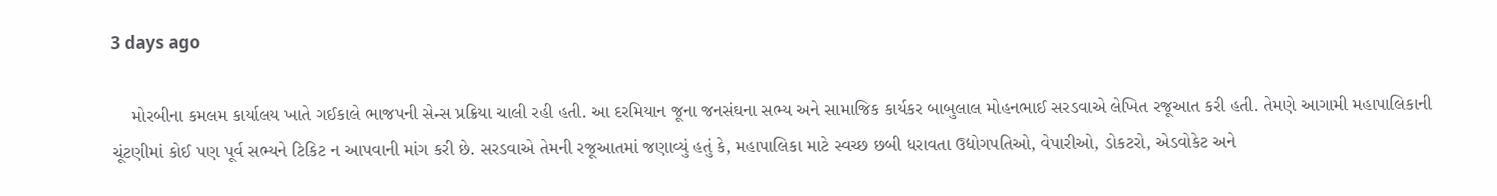3 days ago

    મોરબીના કમલમ કાર્યાલય ખાતે ગઈકાલે ભાજપની સેન્સ પ્રક્રિયા ચાલી રહી હતી. આ દરમિયાન જૂના જનસંઘના સભ્ય અને સામાજિક કાર્યકર બાબુલાલ મોહનભાઈ સરડવાએ લેખિત રજૂઆત કરી હતી. તેમણે આગામી મહાપાલિકાની ચૂંટણીમાં કોઈ પણ પૂર્વ સભ્યને ટિકિટ ન આપવાની માંગ કરી છે. સરડવાએ તેમની રજૂઆતમાં જણાવ્યું હતું કે, મહાપાલિકા માટે સ્વચ્છ છબી ધરાવતા ઉદ્યોગપતિઓ, વેપારીઓ, ડોકટરો, એડવોકેટ અને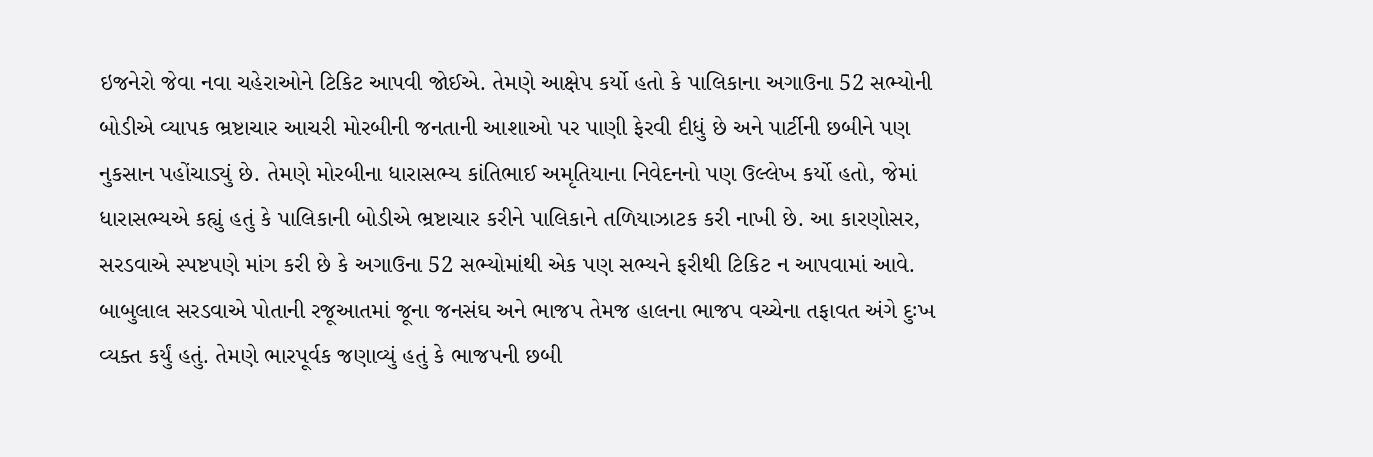ઇજનેરો જેવા નવા ચહેરાઓને ટિકિટ આપવી જોઈએ. તેમણે આક્ષેપ કર્યો હતો કે પાલિકાના અગાઉના 52 સભ્યોની બોડીએ વ્યાપક ભ્રષ્ટાચાર આચરી મોરબીની જનતાની આશાઓ પર પાણી ફેરવી દીધું છે અને પાર્ટીની છબીને પણ નુકસાન પહોંચાડ્યું છે. તેમણે મોરબીના ધારાસભ્ય કાંતિભાઈ અમૃતિયાના નિવેદનનો પણ ઉલ્લેખ કર્યો હતો, જેમાં ધારાસભ્યએ કહ્યું હતું કે પાલિકાની બોડીએ ભ્રષ્ટાચાર કરીને પાલિકાને તળિયાઝાટક કરી નાખી છે. આ કારણોસર, સરડવાએ સ્પષ્ટપણે માંગ કરી છે કે અગાઉના 52 સભ્યોમાંથી એક પણ સભ્યને ફરીથી ટિકિટ ન આપવામાં આવે. બાબુલાલ સરડવાએ પોતાની રજૂઆતમાં જૂના જનસંઘ અને ભાજપ તેમજ હાલના ભાજપ વચ્ચેના તફાવત અંગે દુઃખ વ્યક્ત કર્યું હતું. તેમણે ભારપૂર્વક જણાવ્યું હતું કે ભાજપની છબી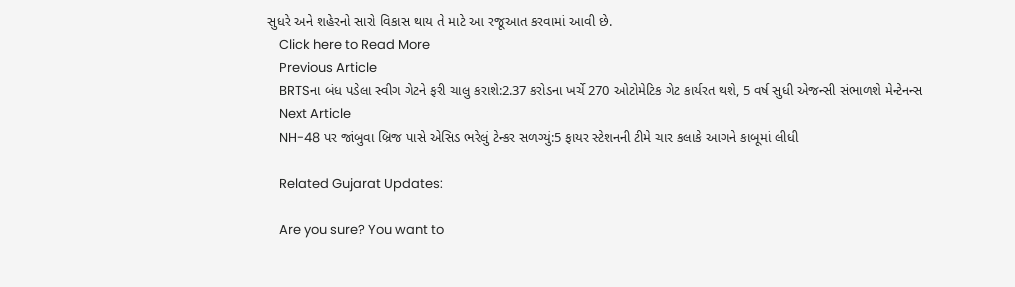સુધરે અને શહેરનો સારો વિકાસ થાય તે માટે આ રજૂઆત કરવામાં આવી છે.
    Click here to Read More
    Previous Article
    BRTSના બંધ પડેલા સ્વીગ ગેટને ફરી ચાલુ કરાશે:2.37 કરોડના ખર્ચે 270 ઓટોમેટિક ગેટ કાર્યરત થશે, 5 વર્ષ સુધી એજન્સી સંભાળશે મેન્ટેનન્સ
    Next Article
    NH-48 પર જાંબુવા બ્રિજ પાસે એસિડ ભરેલું ટેન્કર સળગ્યું:5 ફાયર સ્ટેશનની ટીમે ચાર કલાકે આગને કાબૂમાં લીધી

    Related Gujarat Updates:

    Are you sure? You want to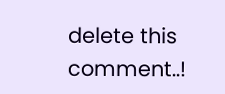delete this comment..!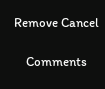Remove Cancel

    Comments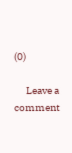(0)

      Leave a comment